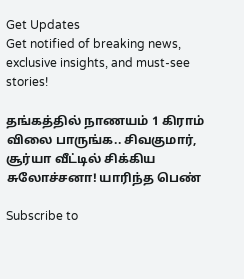Get Updates
Get notified of breaking news, exclusive insights, and must-see stories!

தங்கத்தில் நாணயம் 1 கிராம் விலை பாருங்க.. சிவகுமார், சூர்யா வீட்டில் சிக்கிய சுலோச்சனா! யாரிந்த பெண்

Subscribe to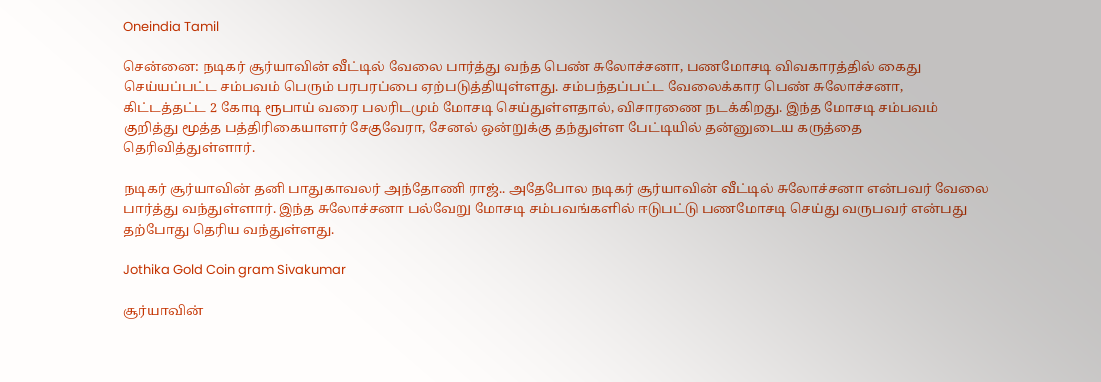Oneindia Tamil

சென்னை: நடிகர் சூர்யாவின் வீட்டில் வேலை பார்த்து வந்த பெண் சுலோச்சனா, பணமோசடி விவகாரத்தில் கைது செய்யப்பட்ட சம்பவம் பெரும் பரபரப்பை ஏற்படுத்தியுள்ளது. சம்பந்தப்பட்ட வேலைக்கார பெண் சுலோச்சனா, கிட்டத்தட்ட 2 கோடி ரூபாய் வரை பலரிடமும் மோசடி செய்துள்ளதால், விசாரணை நடக்கிறது. இந்த மோசடி சம்பவம் குறித்து மூத்த பத்திரிகையாளர் சேகுவேரா, சேனல் ஒன்றுக்கு தந்துள்ள பேட்டியில் தன்னுடைய கருத்தை தெரிவித்துள்ளார்.

நடிகர் சூர்யாவின் தனி பாதுகாவலர் அந்தோணி ராஜ்.. அதேபோல நடிகர் சூர்யாவின் வீட்டில் சுலோச்சனா என்பவர் வேலை பார்த்து வந்துள்ளார். இந்த சுலோச்சனா பல்வேறு மோசடி சம்பவங்களில் ஈடுபட்டு பணமோசடி செய்து வருபவர் என்பது தற்போது தெரிய வந்துள்ளது.

Jothika Gold Coin gram Sivakumar

சூர்யாவின்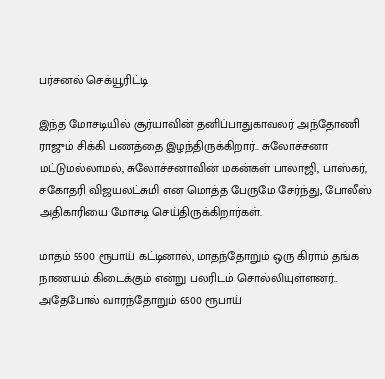பர்சனல் செக்யூரிட்டி

இந்த மோசடியில் சூர்யாவின் தனிப்பாதுகாவலர் அந்தோணி ராஜும் சிக்கி பணத்தை இழந்திருக்கிறார்.. சுலோச்சனா மட்டுமல்லாமல், சுலோச்சனாவின் மகன்கள் பாலாஜி, பாஸ்கர், சகோதரி விஜயலட்சுமி என மொத்த பேருமே சேர்ந்து, போலீஸ் அதிகாரியை மோசடி செய்திருக்கிறார்கள்.

மாதம் 5500 ரூபாய் கட்டினால், மாதந்தோறும் ஒரு கிராம் தங்க நாணயம் கிடைக்கும் என்று பலரிடம் சொல்லியுள்ளனர்.. அதேபோல் வாரந்தோறும் 6500 ரூபாய்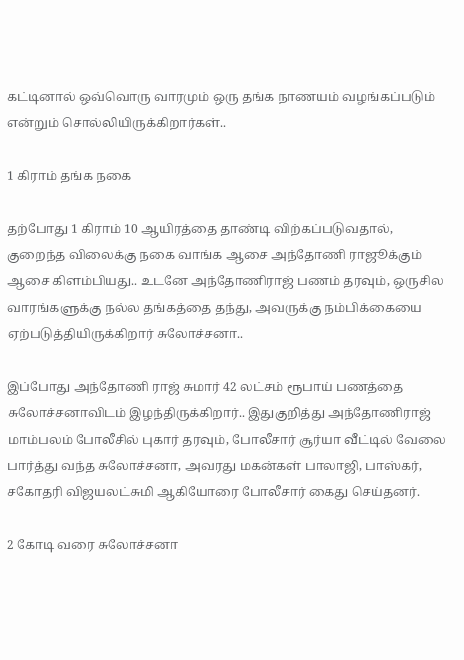கட்டினால் ஒவ்வொரு வாரமும் ஒரு தங்க நாணயம் வழங்கப்படும் என்றும் சொல்லியிருக்கிறார்கள்..

1 கிராம் தங்க நகை

தற்போது 1 கிராம் 10 ஆயிரத்தை தாண்டி விற்கப்படுவதால், குறைந்த விலைக்கு நகை வாங்க ஆசை அந்தோணி ராஜூக்கும் ஆசை கிளம்பியது.. உடனே அந்தோணிராஜ் பணம் தரவும், ஒருசில வாரங்களுக்கு நல்ல தங்கத்தை தந்து, அவருக்கு நம்பிக்கையை ஏற்படுத்தியிருக்கிறார் சுலோச்சனா..

இப்போது அந்தோணி ராஜ் சுமார் 42 லட்சம் ரூபாய் பணத்தை சுலோச்சனாவிடம் இழந்திருக்கிறார்.. இதுகுறித்து அந்தோணிராஜ் மாம்பலம் போலீசில் புகார் தரவும், போலீசார் சூர்யா வீட்டில் வேலை பார்த்து வந்த சுலோச்சனா, அவரது மகன்கள் பாலாஜி, பாஸ்கர், சகோதரி விஜயலட்சுமி ஆகியோரை போலீசார் கைது செய்தனர்.

2 கோடி வரை சுலோச்சனா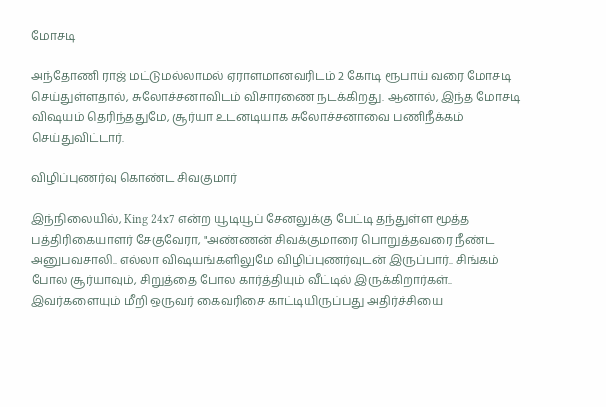மோசடி

அந்தோணி ராஜ் மட்டுமல்லாமல் ஏராளமானவரிடம் 2 கோடி ரூபாய் வரை மோசடி செய்துள்ளதால், சுலோச்சனாவிடம் விசாரணை நடக்கிறது. ஆனால், இந்த மோசடி விஷயம் தெரிந்ததுமே, சூர்யா உடனடியாக சுலோச்சனாவை பணிநீக்கம் செய்துவிட்டார்.

விழிப்புணர்வு கொண்ட சிவகுமார்

இந்நிலையில், King 24x7 என்ற யூடியூப் சேனலுக்கு பேட்டி தந்துள்ள மூத்த பத்திரிகையாளர் சேகுவேரா, "அண்ணன் சிவக்குமாரை பொறுத்தவரை நீண்ட அனுபவசாலி.. எல்லா விஷயங்களிலுமே விழிப்புணர்வுடன் இருப்பார்.. சிங்கம் போல சூர்யாவும், சிறுத்தை போல கார்த்தியும் வீட்டில் இருக்கிறார்கள்.. இவர்களையும் மீறி ஒருவர் கைவரிசை காட்டியிருப்பது அதிர்ச்சியை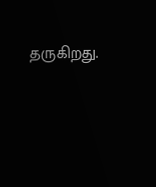தருகிறது.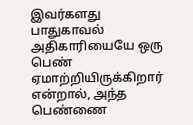இவர்களது பாதுகாவல் அதிகாரியையே ஒரு பெண் ஏமாற்றியிருக்கிறார் என்றால், அந்த பெண்ணை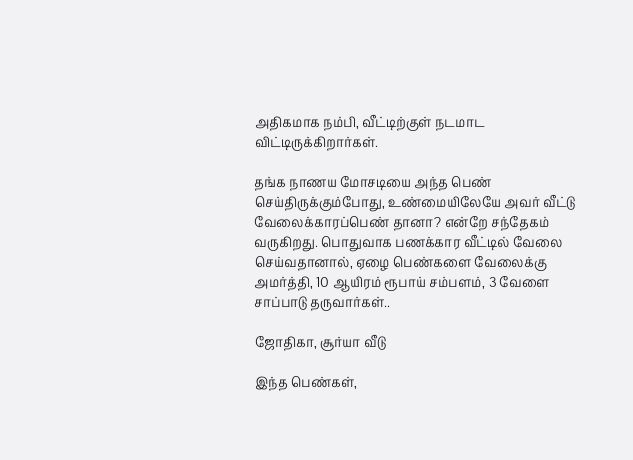அதிகமாக நம்பி, வீட்டிற்குள் நடமாட விட்டிருக்கிறார்கள்.

தங்க நாணய மோசடியை அந்த பெண் செய்திருக்கும்போது, உண்மையிலேயே அவர் வீட்டு வேலைக்காரப்பெண் தானா? என்றே சந்தேகம் வருகிறது. பொதுவாக பணக்கார வீட்டில் வேலை செய்வதானால், ஏழை பெண்களை வேலைக்கு அமர்த்தி, 10 ஆயிரம் ரூபாய் சம்பளம், 3 வேளை சாப்பாடு தருவார்கள்..

ஜோதிகா, சூர்யா வீடு

இந்த பெண்கள்,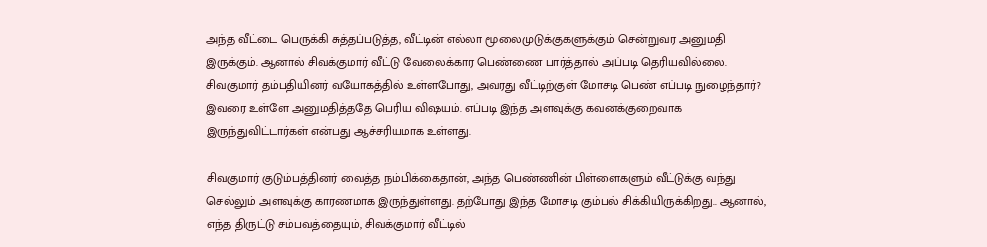அந்த வீட்டை பெருக்கி சுத்தப்படுத்த, வீட்டின் எல்லா மூலைமுடுக்குகளுக்கும் சென்றுவர அனுமதி இருக்கும். ஆனால் சிவக்குமார் வீட்டு வேலைக்கார பெண்ணை பார்த்தால் அப்படி தெரியவில்லை. சிவகுமார் தம்பதியினர் வயோகத்தில் உள்ளபோது, அவரது வீட்டிற்குள் மோசடி பெண் எப்படி நுழைந்தார்? இவரை உள்ளே அனுமதித்ததே பெரிய விஷயம். எப்படி இந்த அளவுக்கு கவனக்குறைவாக இருந்துவிட்டார்கள் என்பது ஆச்சரியமாக உள்ளது.

சிவகுமார் குடும்பத்தினர் வைத்த நம்பிக்கைதான், அந்த பெண்ணின் பிள்ளைகளும் வீட்டுக்கு வந்து செல்லும் அளவுக்கு காரணமாக இருந்துள்ளது. தற்போது இந்த மோசடி கும்பல் சிக்கியிருக்கிறது.. ஆனால், எந்த திருட்டு சம்பவத்தையும், சிவக்குமார் வீட்டில்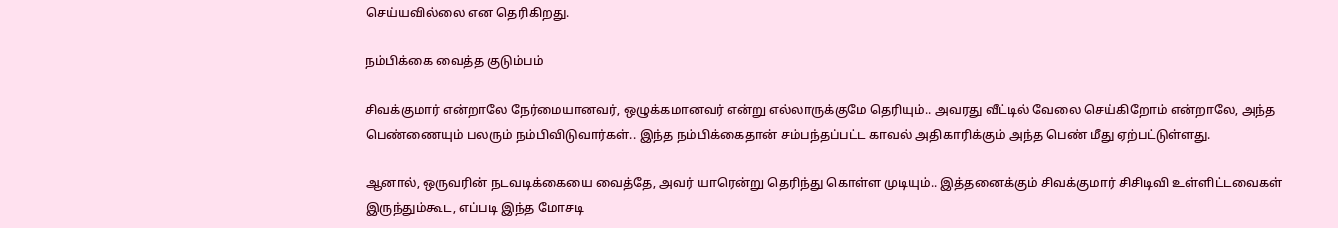செய்யவில்லை என தெரிகிறது.

நம்பிக்கை வைத்த குடும்பம்

சிவக்குமார் என்றாலே நேர்மையானவர், ஒழுக்கமானவர் என்று எல்லாருக்குமே தெரியும்.. அவரது வீட்டில் வேலை செய்கிறோம் என்றாலே, அந்த பெண்ணையும் பலரும் நம்பிவிடுவார்கள்.. இந்த நம்பிக்கைதான் சம்பந்தப்பட்ட காவல் அதிகாரிக்கும் அந்த பெண் மீது ஏற்பட்டுள்ளது.

ஆனால், ஒருவரின் நடவடிக்கையை வைத்தே, அவர் யாரென்று தெரிந்து கொள்ள முடியும்.. இத்தனைக்கும் சிவக்குமார் சிசிடிவி உள்ளிட்டவைகள் இருந்தும்கூட, எப்படி இந்த மோசடி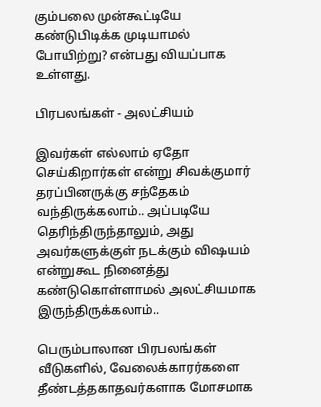கும்பலை முன்கூட்டியே கண்டுபிடிக்க முடியாமல் போயிற்று? என்பது வியப்பாக உள்ளது.

பிரபலங்கள் - அலட்சியம்

இவர்கள் எல்லாம் ஏதோ செய்கிறார்கள் என்று சிவக்குமார் தரப்பினருக்கு சந்தேகம் வந்திருக்கலாம்.. அப்படியே தெரிந்திருந்தாலும், அது அவர்களுக்குள் நடக்கும் விஷயம் என்றுகூட நினைத்து கண்டுகொள்ளாமல் அலட்சியமாக இருந்திருக்கலாம்..

பெரும்பாலான பிரபலங்கள் வீடுகளில், வேலைக்காரர்களை தீண்டத்தகாதவர்களாக மோசமாக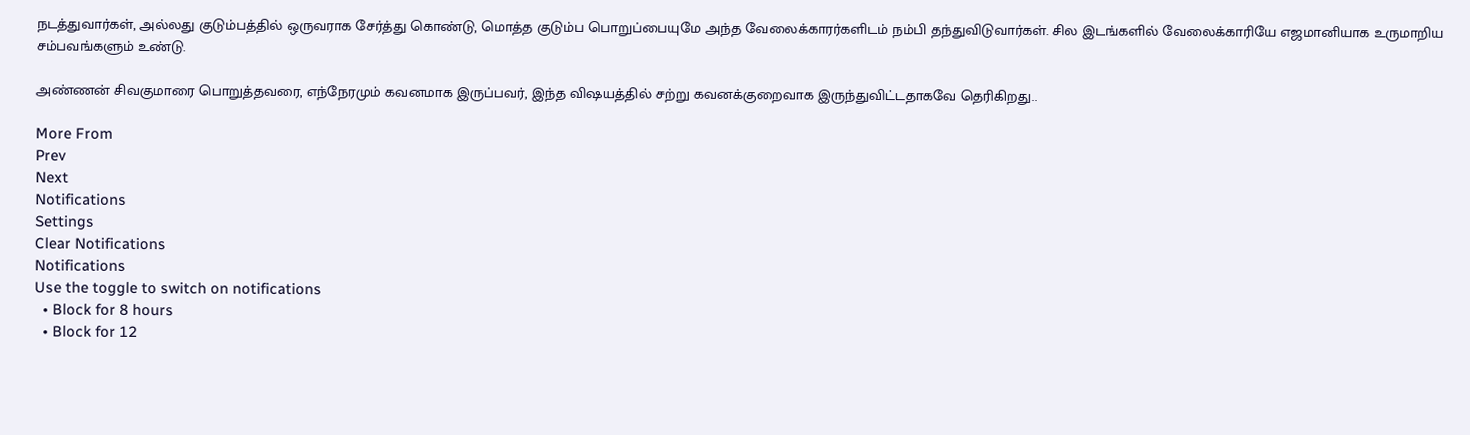நடத்துவார்கள், அல்லது குடும்பத்தில் ஒருவராக சேர்த்து கொண்டு, மொத்த குடும்ப பொறுப்பையுமே அந்த வேலைக்காரர்களிடம் நம்பி தந்துவிடுவார்கள். சில இடங்களில் வேலைக்காரியே எஜமானியாக உருமாறிய சம்பவங்களும் உண்டு.

அண்ணன் சிவகுமாரை பொறுத்தவரை, எந்நேரமும் கவனமாக இருப்பவர், இந்த விஷயத்தில் சற்று கவனக்குறைவாக இருந்துவிட்டதாகவே தெரிகிறது..

More From
Prev
Next
Notifications
Settings
Clear Notifications
Notifications
Use the toggle to switch on notifications
  • Block for 8 hours
  • Block for 12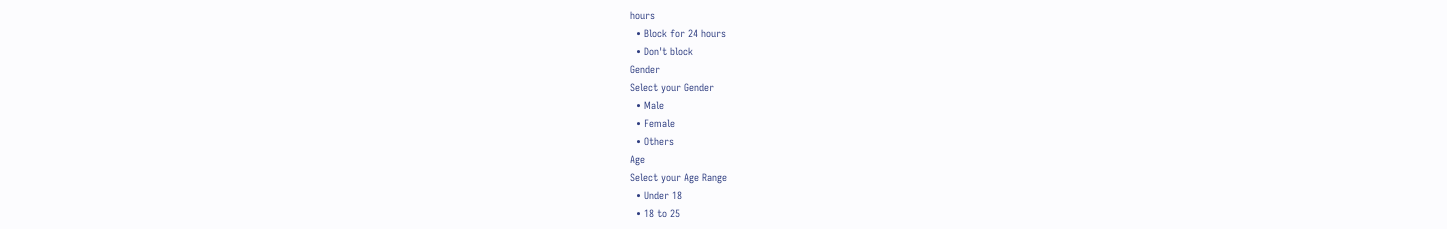hours
  • Block for 24 hours
  • Don't block
Gender
Select your Gender
  • Male
  • Female
  • Others
Age
Select your Age Range
  • Under 18
  • 18 to 25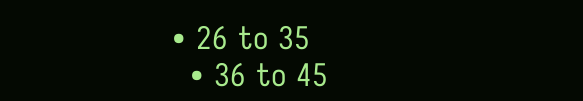• 26 to 35
  • 36 to 45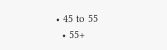• 45 to 55
  • 55+